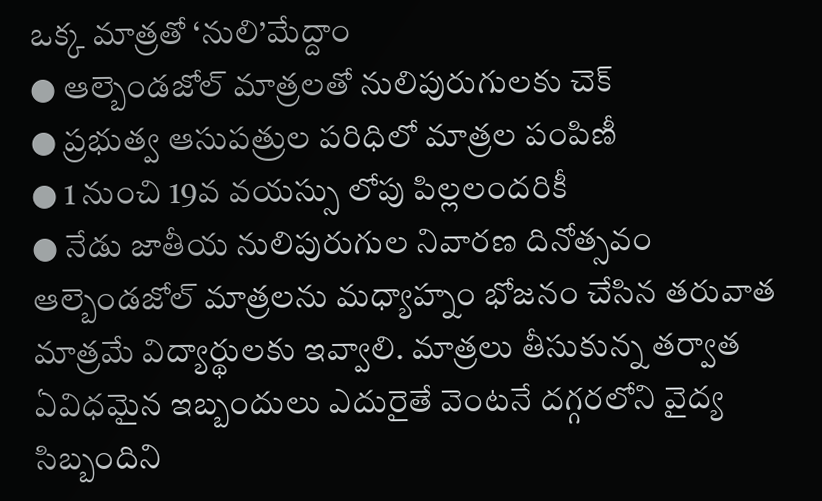ఒక్క మాత్రతో ‘నులి’మేద్దాం
● ఆల్బెండజోల్ మాత్రలతో నులిపురుగులకు చెక్
● ప్రభుత్వ ఆసుపత్రుల పరిధిలో మాత్రల పంపిణీ
● 1 నుంచి 19వ వయస్సు లోపు పిల్లలందరికీ
● నేడు జాతీయ నులిపురుగుల నివారణ దినోత్సవం
ఆల్బెండజోల్ మాత్రలను మధ్యాహ్నం భోజనం చేసిన తరువాత మాత్రమే విద్యార్థులకు ఇవ్వాలి. మాత్రలు తీసుకున్న తర్వాత ఏవిధమైన ఇబ్బందులు ఎదురైతే వెంటనే దగ్గరలోని వైద్య సిబ్బందిని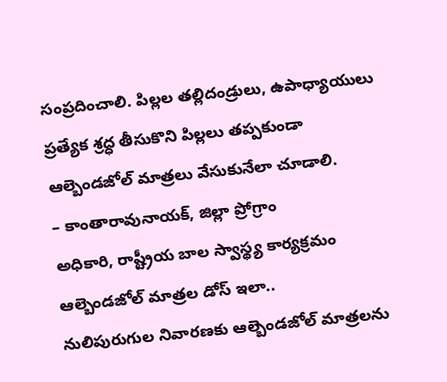సంప్రదించాలి. పిల్లల తల్లిదండ్రులు, ఉపాధ్యాయులు ప్రత్యేక శ్రద్ధ తీసుకొని పిల్లలు తప్పకుండా ఆల్బెండజోల్ మాత్రలు వేసుకునేలా చూడాలి.
– కాంతారావునాయక్, జిల్లా ప్రోగ్రాం
అధికారి, రాష్ట్రీయ బాల స్వాస్థ్య కార్యక్రమం
ఆల్బెండజోల్ మాత్రల డోస్ ఇలా..
నులిపురుగుల నివారణకు ఆల్బెండజోల్ మాత్రలను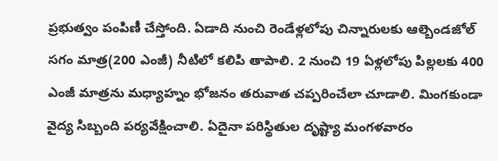ప్రభుత్వం పంపిణీ చేస్తోంది. ఏడాది నుంచి రెండేళ్లలోపు చిన్నారులకు ఆల్బెండజోల్ సగం మాత్ర(200 ఎంజీ) నీటిలో కలిపి తాపాలి. 2 నుంచి 19 ఏళ్లలోపు పిల్లలకు 400 ఎంజీ మాత్రను మధ్యాహ్నం భోజనం తరువాత చప్పరించేలా చూడాలి. మింగకుండా వైద్య సిబ్బంది పర్యవేక్షించాలి. ఏదైనా పరిస్థితుల దృష్ట్యా మంగళవారం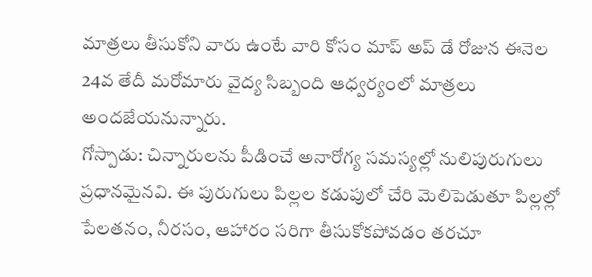మాత్రలు తీసుకోని వారు ఉంటే వారి కోసం మాప్ అప్ డే రోజున ఈనెల 24వ తేదీ మరోమారు వైద్య సిబ్బంది ఆధ్వర్యంలో మాత్రలు అందజేయనున్నారు.
గోస్పాడు: చిన్నారులను పీడించే అనారోగ్య సమస్యల్లో నులిపురుగులు ప్రధానమైనవి. ఈ పురుగులు పిల్లల కడుపులో చేరి మెలిపెడుతూ పిల్లల్లో పేలతనం, నీరసం, ఆహారం సరిగా తీసుకోకపోవడం తరచూ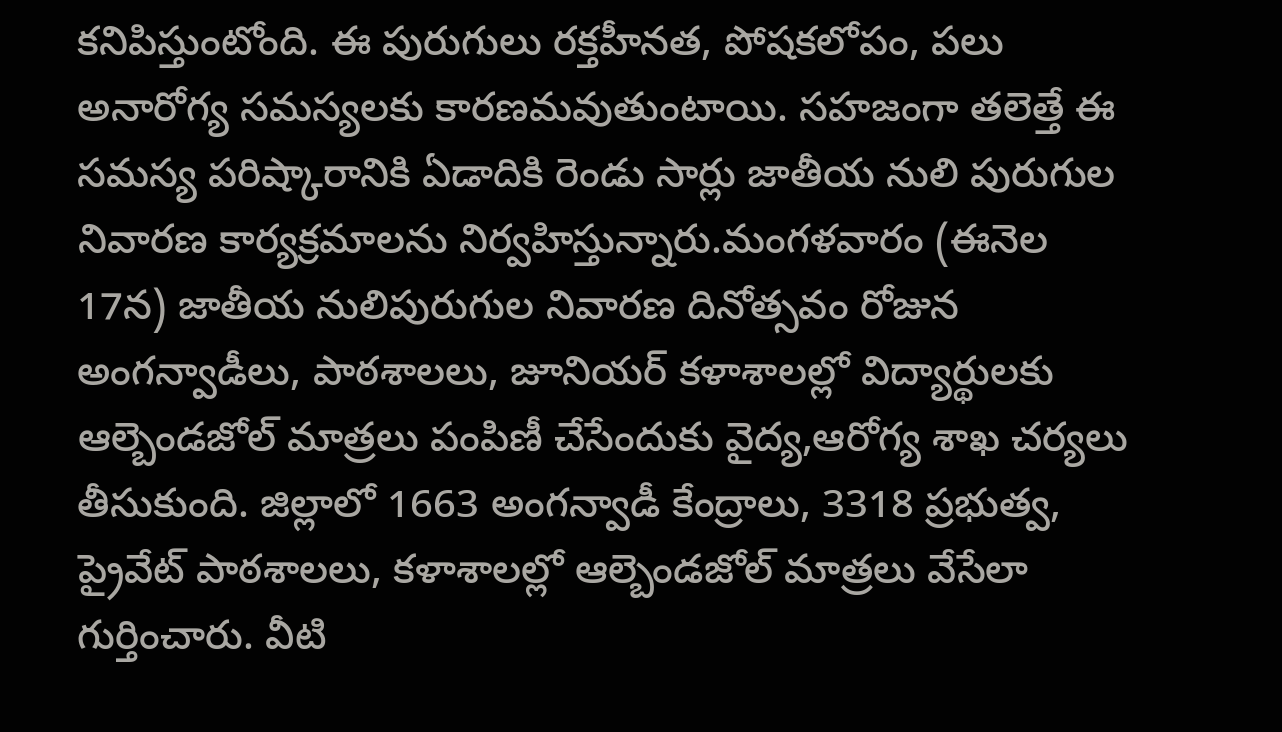కనిపిస్తుంటోంది. ఈ పురుగులు రక్తహీనత, పోషకలోపం, పలు అనారోగ్య సమస్యలకు కారణమవుతుంటాయి. సహజంగా తలెత్తే ఈ సమస్య పరిష్కారానికి ఏడాదికి రెండు సార్లు జాతీయ నులి పురుగుల నివారణ కార్యక్రమాలను నిర్వహిస్తున్నారు.మంగళవారం (ఈనెల 17న) జాతీయ నులిపురుగుల నివారణ దినోత్సవం రోజున అంగన్వాడీలు, పాఠశాలలు, జూనియర్ కళాశాలల్లో విద్యార్థులకు ఆల్బెండజోల్ మాత్రలు పంపిణీ చేసేందుకు వైద్య,ఆరోగ్య శాఖ చర్యలు తీసుకుంది. జిల్లాలో 1663 అంగన్వాడీ కేంద్రాలు, 3318 ప్రభుత్వ, ప్రైవేట్ పాఠశాలలు, కళాశాలల్లో ఆల్బెండజోల్ మాత్రలు వేసేలా గుర్తించారు. వీటి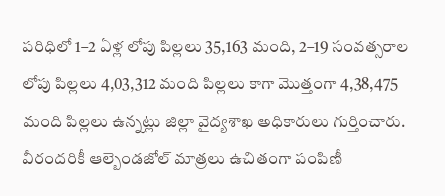పరిధిలో 1–2 ఏళ్ల లోపు పిల్లలు 35,163 మంది, 2–19 సంవత్సరాల లోపు పిల్లలు 4,03,312 మంది పిల్లలు కాగా మొత్తంగా 4,38,475 మంది పిల్లలు ఉన్నట్లు జిల్లా వైద్యశాఖ అధికారులు గుర్తించారు. వీరందరికీ ఆల్బెండజోల్ మాత్రలు ఉచితంగా పంపిణీ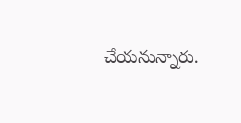చేయనున్నారు.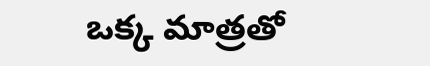ఒక్క మాత్రతో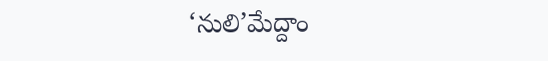‘నులి’మేద్దాం